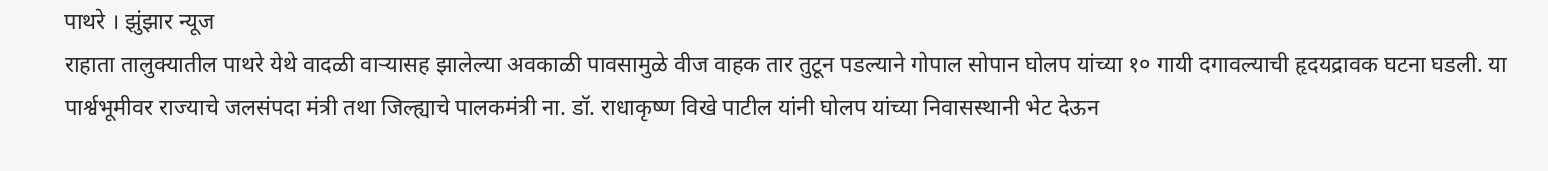पाथरे । झुंझार न्यूज
राहाता तालुक्यातील पाथरे येथे वादळी वाऱ्यासह झालेल्या अवकाळी पावसामुळे वीज वाहक तार तुटून पडल्याने गोपाल सोपान घोलप यांच्या १० गायी दगावल्याची हृदयद्रावक घटना घडली. या पार्श्वभूमीवर राज्याचे जलसंपदा मंत्री तथा जिल्ह्याचे पालकमंत्री ना. डॉ. राधाकृष्ण विखे पाटील यांनी घोलप यांच्या निवासस्थानी भेट देऊन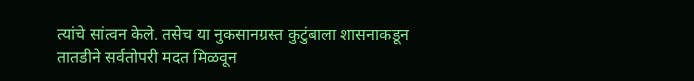त्यांचे सांत्वन केले. तसेच या नुकसानग्रस्त कुटुंबाला शासनाकडून तातडीने सर्वतोपरी मदत मिळवून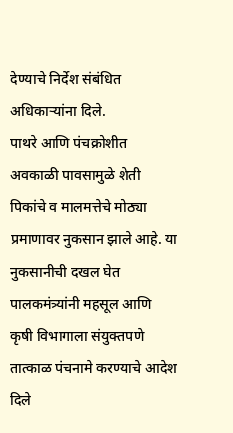देण्याचे निर्देश संबंधित अधिकाऱ्यांना दिले.
पाथरे आणि पंचक्रोशीत अवकाळी पावसामुळे शेती पिकांचे व मालमत्तेचे मोठ्या प्रमाणावर नुकसान झाले आहे. या नुकसानीची दखल घेत पालकमंत्र्यांनी महसूल आणि कृषी विभागाला संयुक्तपणे तात्काळ पंचनामे करण्याचे आदेश दिले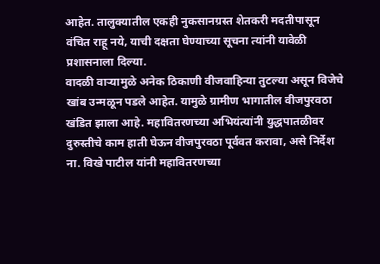आहेत. तालुक्यातील एकही नुकसानग्रस्त शेतकरी मदतीपासून वंचित राहू नये, याची दक्षता घेण्याच्या सूचना त्यांनी यावेळी प्रशासनाला दिल्या.
वादळी वाऱ्यामुळे अनेक ठिकाणी वीजवाहिन्या तुटल्या असून विजेचे खांब उन्मळून पडले आहेत. यामुळे ग्रामीण भागातील वीजपुरवठा खंडित झाला आहे. महावितरणच्या अभियंत्यांनी युद्धपातळीवर दुरुस्तीचे काम हाती घेऊन वीजपुरवठा पूर्ववत करावा, असे निर्देश ना. विखे पाटील यांनी महावितरणच्या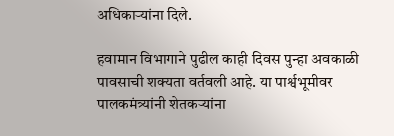अधिकाऱ्यांना दिले.

हवामान विभागाने पुढील काही दिवस पुन्हा अवकाळी पावसाची शक्यता वर्तवली आहे. या पार्श्वभूमीवर पालकमंत्र्यांनी शेतकऱ्यांना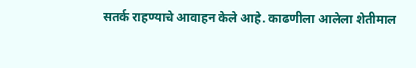सतर्क राहण्याचे आवाहन केले आहे. काढणीला आलेला शेतीमाल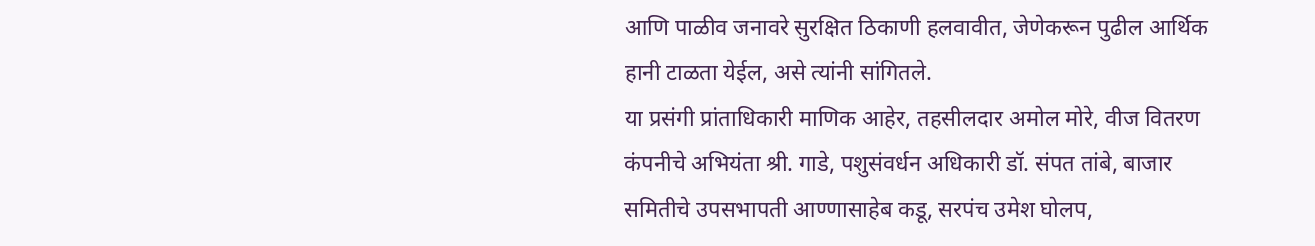आणि पाळीव जनावरे सुरक्षित ठिकाणी हलवावीत, जेणेकरून पुढील आर्थिक हानी टाळता येईल, असे त्यांनी सांगितले.
या प्रसंगी प्रांताधिकारी माणिक आहेर, तहसीलदार अमोल मोरे, वीज वितरण कंपनीचे अभियंता श्री. गाडे, पशुसंवर्धन अधिकारी डॉ. संपत तांबे, बाजार समितीचे उपसभापती आण्णासाहेब कडू, सरपंच उमेश घोलप,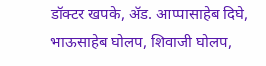डॉक्टर खपके, ॲड. आप्पासाहेब दिघे, भाऊसाहेब घोलप, शिवाजी घोलप,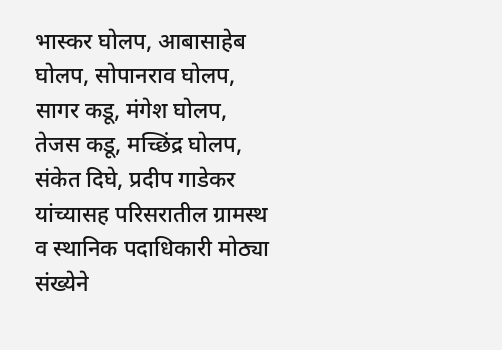भास्कर घोलप, आबासाहेब घोलप, सोपानराव घोलप, सागर कडू, मंगेश घोलप, तेजस कडू, मच्छिंद्र घोलप, संकेत दिघे, प्रदीप गाडेकर यांच्यासह परिसरातील ग्रामस्थ व स्थानिक पदाधिकारी मोठ्या संख्येने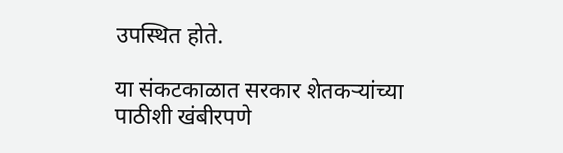उपस्थित होते.

या संकटकाळात सरकार शेतकऱ्यांच्या पाठीशी खंबीरपणे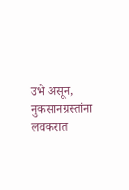उभे असून, नुकसानग्रस्तांना लवकरात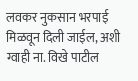लवकर नुकसान भरपाई मिळवून दिली जाईल, अशी ग्वाही ना. विखे पाटील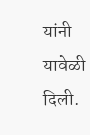यांनी यावेळी दिली.